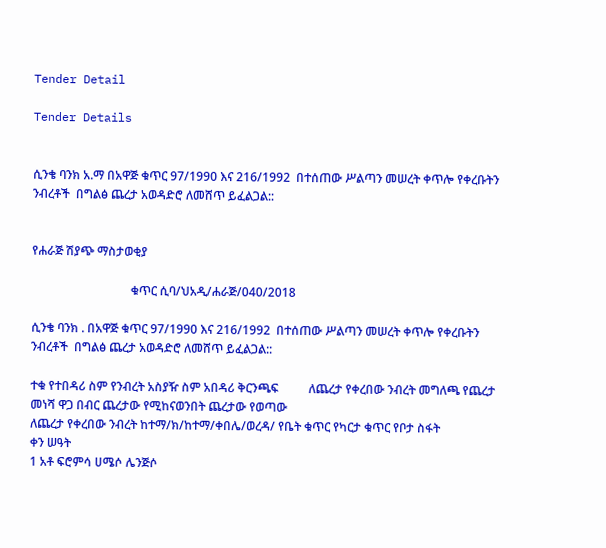Tender Detail

Tender Details


ሲንቄ ባንክ አ.ማ በአዋጅ ቁጥር 97/1990 እና 216/1992  በተሰጠው ሥልጣን መሠረት ቀጥሎ የቀረቡትን ንብረቶች  በግልፅ ጨረታ አወዳድሮ ለመሸጥ ይፈልጋል::


የሐራጅ ሽያጭ ማስታወቂያ

                                 ቁጥር ሲባ/ህአዲ/ሐራጅ/040/2018

ሲንቄ ባንክ . በአዋጅ ቁጥር 97/1990 እና 216/1992  በተሰጠው ሥልጣን መሠረት ቀጥሎ የቀረቡትን ንብረቶች  በግልፅ ጨረታ አወዳድሮ ለመሸጥ ይፈልጋል::

ተቁ የተበዳሪ ስም የንብረት አስያዥ ስም አበዳሪ ቅርንጫፍ          ለጨረታ የቀረበው ንብረት መግለጫ የጨረታ መነሻ ዋጋ በብር ጨረታው የሚከናወንበት ጨረታው የወጣው
ለጨረታ የቀረበው ንብረት ከተማ/ክ/ከተማ/ቀበሌ/ወረዳ/ የቤት ቁጥር የካርታ ቁጥር የቦታ ስፋት
ቀን ሠዓት
1 አቶ ፍሮምሳ ሀሜሶ ሌንጅሶ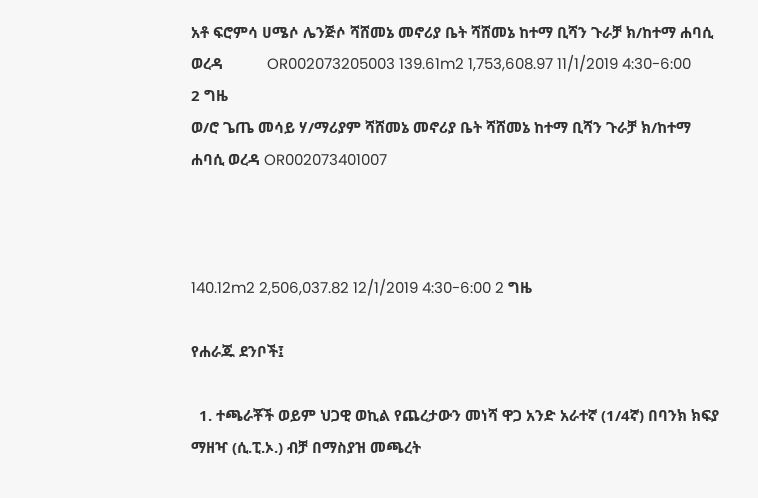አቶ ፍሮምሳ ሀሜሶ ሌንጅሶ ሻሸመኔ መኖሪያ ቤት ሻሸመኔ ከተማ ቢሻን ጉራቻ ክ/ከተማ ሐባሲ ወረዳ           OR002073205003 139.61m2 1,753,608.97 11/1/2019 4:30-6:00 2 ግዜ
ወ/ሮ ጌጤ መሳይ ሃ/ማሪያም ሻሸመኔ መኖሪያ ቤት ሻሸመኔ ከተማ ቢሻን ጉራቻ ክ/ከተማ ሐባሲ ወረዳ OR002073401007



140.12m2 2,506,037.82 12/1/2019 4:30-6:00 2 ግዜ

የሐራጁ ደንቦች፤

  1. ተጫራቾች ወይም ህጋዊ ወኪል የጨረታውን መነሻ ዋጋ አንድ አራተኛ (1/4ኛ) በባንክ ክፍያ ማዘዣ (ሲ.ፒ.ኦ.) ብቻ በማስያዝ መጫረት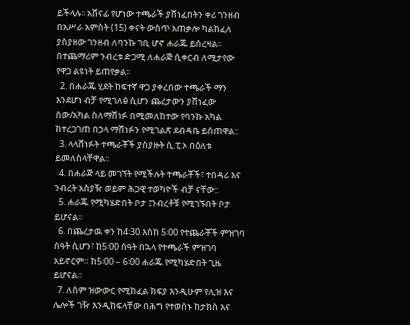ይችላሉ፡፡ አሸናፊ የሆነው ተጫራች ያሸነፈበትን ቀሪ ገንዘብ በአሥራ አምስት (15) ቀናት ውስጥ አጠቃሎ ካልከፈለ ያስያዘው ገንዘብ ለባንኩ ገቢ ሆኖ ሐራጁ ይሰረዛል፡፡ በተጨማሪም ንብረቱ ድጋሚ ለሐራጅ ሲቀርብ ለሚታየው የዋጋ ልዩነት ይጠየቃል፡፡
  2. በሐራጁ ሂደት ከፍተኛ ዋጋ ያቀረበው ተጫራች ማን እንደሆነ ብቻ የሚገለፅ ሲሆን ጨረታውን ያሸነፈው ሰው/አካል ስለማሸነፉ በሚመለከተው የባንኩ አካል ከተረጋገጠ በኃላ ማሸነፉን የሚገልጽ ደብዳቤ ይሰጠዋል::
  3. ላላሸነፉት ተጫራቾች ያስያዙት ሲ.ፒ.ኦ በዕለቱ ይመለስላቸዋል፡፡
  4. በሐራጅ ላይ መገኘት የሚችሉት ተጫራቾች፣ ተበዳሪ እና ንብረት አስያዥ ወይም ሕጋዊ ተወካዮች ብቻ ናቸው::
  5. ሐራጁ የሚካሄድበት ቦታ ፤ንብረቶቹ የሚገኙበት ቦታ ይሆናል፡፡
  6. በጨረታዉ ቀን ከ4፡30 እስከ 5፡00 የተጨራቾች ምዝገባ ሰዓት ሲሆን፣ ከ5፡00 ሰዓት በኋላ የተጫራች ምዝገባ አይኖርም። ከ5፡00 – 6፡00 ሐራጁ የሚካሄድበት ጊዜ ይሆናል።
  7. ለስም ዝውውር የሚከፈል ክፍያ እንዲሁም የሊዝ እና ሌሎች ገዥ እንዲከፍላቸው በሕግ የተወሰኑ ከታክስ እና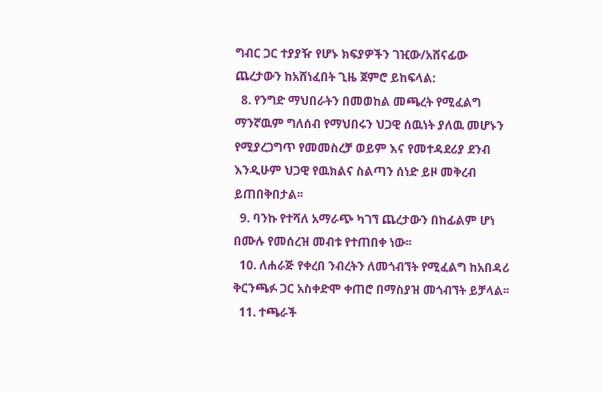ግብር ጋር ተያያዥ የሆኑ ክፍያዎችን ገዢው/አሸናፊው ጨረታውን ከአሸነፈበት ጊዜ ጀምሮ ይከፍላል:
  8. የንግድ ማህበራትን በመወከል መጫረት የሚፈልግ ማንኛዉም ግለሰብ የማህበሩን ህጋዊ ሰዉነት ያለዉ መሆኑን የሚያረጋግጥ የመመስረቻ ወይም እና የመተዳደሪያ ደንብ እንዲሁም ህጋዊ የዉክልና ስልጣን ሰነድ ይዞ መቅረብ ይጠበቅበታል፡፡
  9. ባንኩ የተሻለ አማራጭ ካገኘ ጨረታውን በከፊልም ሆነ በሙሉ የመሰረዝ መብቱ የተጠበቀ ነው፡፡
  10. ለሐራጅ የቀረበ ንብረትን ለመጎብኘት የሚፈልግ ከአበዳሪ ቅርንጫፉ ጋር አስቀድሞ ቀጠሮ በማስያዝ መጎብኘት ይቻላል፡፡
  11. ተጫራች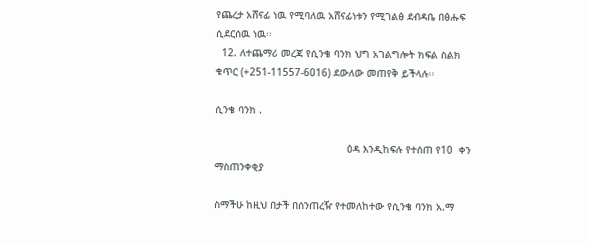የጨረታ አሸናፊ ነዉ የሚባለዉ አሸናፊነቱን የሚገልፅ ደብዳቤ በፅሑፍ ሲደርሰዉ ነዉ፡፡
  12. ለተጨማሪ መረጃ የሲንቄ ባንክ ህግ አገልግሎት ክፍል ስልክ ቁጥር (+251-11557-6016) ደውለው መጠየቅ ይችላሉ፡፡

ሲንቄ ባንክ .

                                            ዕዳ እንዲከፍሉ የተሰጠ የ10  ቀን ማስጠንቀቂያ

ስማችሁ ከዚህ በታች በሰንጠረዥ የተመለከተው የሲንቄ ባንክ አ.ማ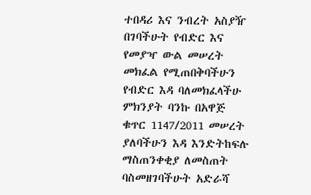ተበዳሪ እና ንብረት አስያዥ በገባችሁት የብድር እና የመያዣ ውል መሠረት መክፈል የሚጠበቅባችሁን የብድር እዳ ባለመክፈላችሁ ምክንያት ባንኩ በአዋጅ ቁጥር 1147/2011 መሠረት ያለባችሁን እዳ እንድትከፍሉ ማስጠንቀቂያ ለመስጠት ባስመዘገባችሁት አድራሻ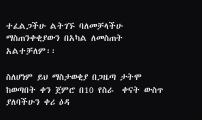ተፈልጋችሁ ልትገኙ ባለመቻላችሁ ማስጠንቀቂያውን በአካል ለመስጠት አልተቻለም፡፡

ስለሆነም ይህ ማስታወቂያ በጋዜጣ ታትሞ ከወጣበት ቀን ጀምሮ በ10 የስራ  ቀናት ውስጥ ያለባችሁን ቀሪ ዕዳ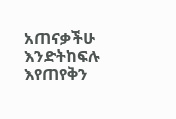አጠናቃችሁ እንድትከፍሉ እየጠየቅን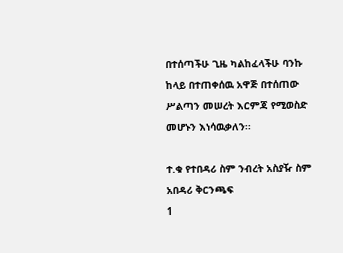በተሰጣችሁ ጊዜ ካልከፈላችሁ ባንኩ ከላይ በተጠቀሰዉ አዋጅ በተሰጠው ሥልጣን መሠረት እርምጃ የሚወስድ መሆኑን እነሳዉቃለን፡፡

ተ.ቁ የተበዳሪ ስም ንብረት አስያዥ ስም አበዳሪ ቅርንጫፍ
1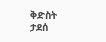ቅድስት ታደሰ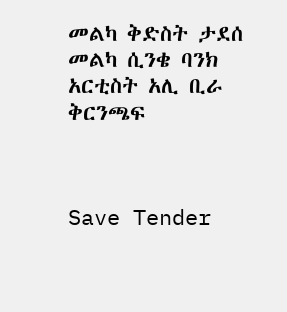መልካ ቅድስት ታደሰ መልካ ሲንቄ ባንክ አርቲስት አሊ ቢራ ቅርንጫፍ



Save Tender